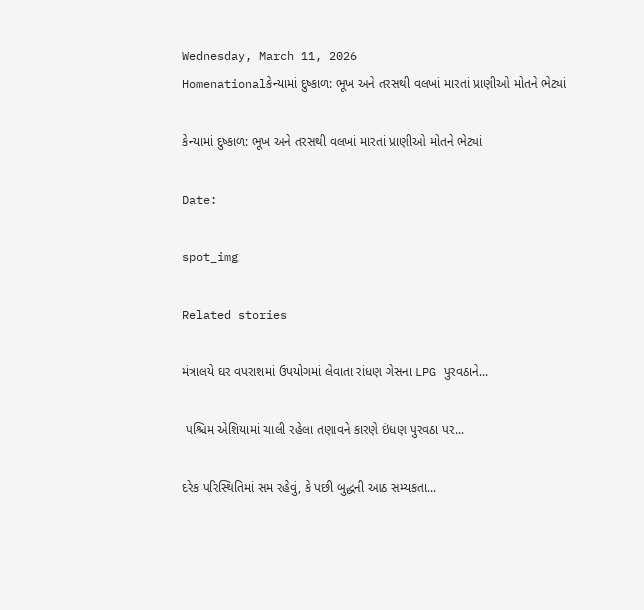Wednesday, March 11, 2026
Homenationalકેન્યામાં દુષ્કાળ: ભૂખ અને તરસથી વલખાં મારતાં પ્રાણીઓ મોતને ભેટ્યાં

કેન્યામાં દુષ્કાળ: ભૂખ અને તરસથી વલખાં મારતાં પ્રાણીઓ મોતને ભેટ્યાં

Date:

spot_img

Related stories

મંત્રાલયે ઘર વપરાશમાં ઉપયોગમાં લેવાતા રાંધણ ગેસના LPG પુરવઠાને...

 પશ્ચિમ એશિયામાં ચાલી રહેલા તણાવને કારણે ઇંધણ પુરવઠા પર...

દરેક પરિસ્થિતિમાં સમ રહેવું, કે પછી બુદ્ધની આઠ સમ્યકતા...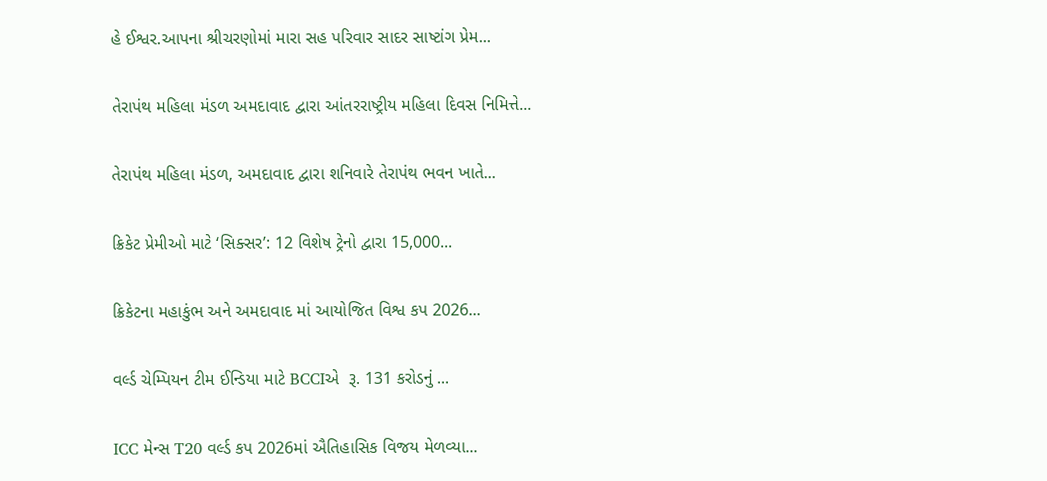હે ઈશ્વર.આપના શ્રીચરણોમાં મારા સહ પરિવાર સાદર સાષ્ટાંગ પ્રેમ...

તેરાપંથ મહિલા મંડળ અમદાવાદ દ્વારા આંતરરાષ્ટ્રીય મહિલા દિવસ નિમિત્તે...

તેરાપંથ મહિલા મંડળ, અમદાવાદ દ્વારા શનિવારે તેરાપંથ ભવન ખાતે...

ક્રિકેટ પ્રેમીઓ માટે ‘સિક્સર’: 12 વિશેષ ટ્રેનો દ્વારા 15,000...

ક્રિકેટના મહાકુંભ અને અમદાવાદ માં આયોજિત વિશ્વ કપ 2026...

વર્લ્ડ ચેમ્પિયન ટીમ ઈન્ડિયા માટે BCCIએ  રૂ. 131 કરોડનું ...

ICC મેન્સ T20 વર્લ્ડ કપ 2026માં ઐતિહાસિક વિજય મેળવ્યા...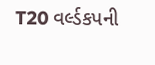T20 વર્લ્ડકપની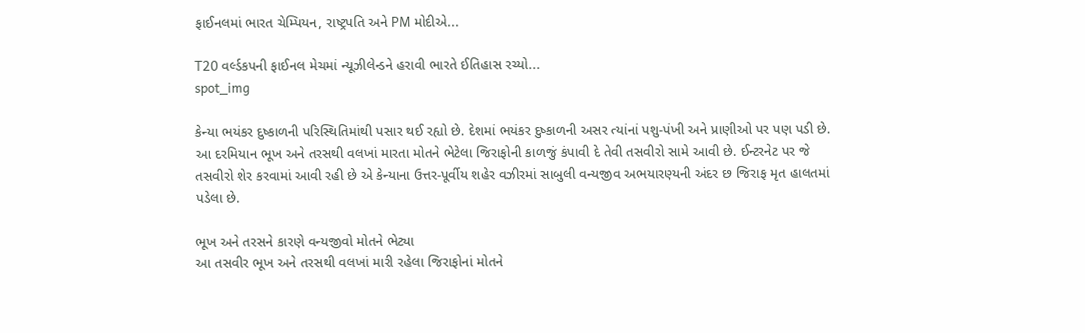ફાઈનલમાં ભારત ચેમ્પિયન, રાષ્ટ્રપતિ અને PM મોદીએ...

T20 વર્લ્ડકપની ફાઈનલ મેચમાં ન્યૂઝીલેન્ડને હરાવી ભારતે ઈતિહાસ રચ્યો...
spot_img

કેન્યા ભયંકર દુષ્કાળની પરિસ્થિતિમાંથી પસાર થઈ રહ્યો છે. દેશમાં ભયંકર દુષ્કાળની અસર ત્યાંનાં પશુ-પંખી અને પ્રાણીઓ પર પણ પડી છે. આ દરમિયાન ભૂખ અને તરસથી વલખાં મારતા મોતને ભેટેલા જિરાફોની કાળજું કંપાવી દે તેવી તસવીરો સામે આવી છે. ઈન્ટરનેટ પર જે તસવીરો શેર કરવામાં આવી રહી છે એ કેન્યાના ઉત્તર-પૂર્વીય શહેર વઝીરમાં સાબુલી વન્યજીવ અભયારણ્યની અંદર છ જિરાફ મૃત હાલતમાં પડેલા છે.

ભૂખ અને તરસને કારણે વન્યજીવો મોતને ભેટ્યા
આ તસવીર ભૂખ અને તરસથી વલખાં મારી રહેલા જિરાફોનાં મોતને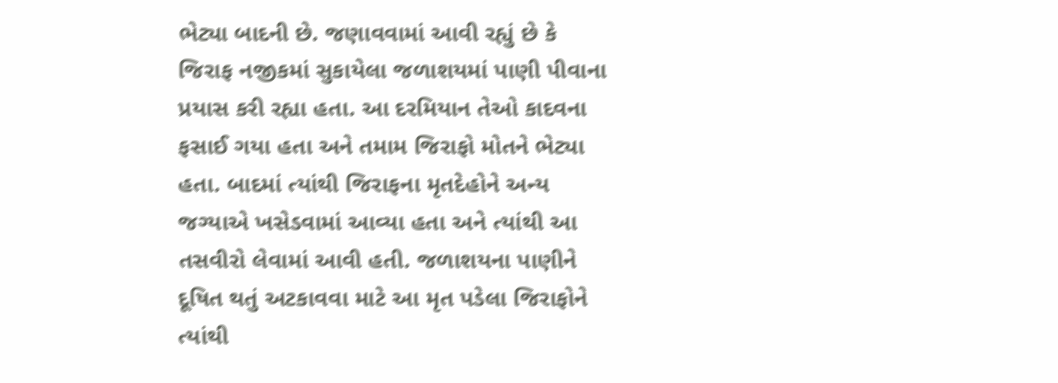ભેટ્યા બાદની છે. જણાવવામાં આવી રહ્યું છે કે જિરાફ નજીકમાં સુકાયેલા જળાશયમાં પાણી પીવાના પ્રયાસ કરી રહ્યા હતા. આ દરમિયાન તેઓ કાદવના ફસાઈ ગયા હતા અને તમામ જિરાફો મોતને ભેટ્યા હતા. બાદમાં ત્યાંથી જિરાફના મૃતદેહોને અન્ય જગ્યાએ ખસેડવામાં આવ્યા હતા અને ત્યાંથી આ તસવીરો લેવામાં આવી હતી. જળાશયના પાણીને દૂષિત થતું અટકાવવા માટે આ મૃત પડેલા જિરાફોને ત્યાંથી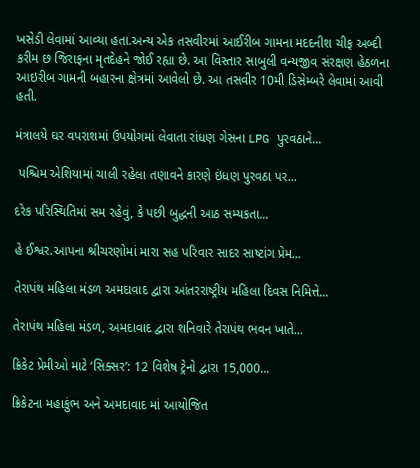ખસેડી લેવામાં આવ્યા હતા.અન્ય એક તસવીરમાં આઈરીબ ગામના મદદનીશ ચીફ અબ્દી કરીમ છ જિરાફના મૃતદેહને જોઈ રહ્યા છે. આ વિસ્તાર સાબુલી વન્યજીવ સંરક્ષણ હેઠળના આઇરીબ ગામની બહારના ક્ષેત્રમાં આવેલો છે. આ તસવીર 10મી ડિસેમ્બરે લેવામાં આવી હતી.

મંત્રાલયે ઘર વપરાશમાં ઉપયોગમાં લેવાતા રાંધણ ગેસના LPG પુરવઠાને...

 પશ્ચિમ એશિયામાં ચાલી રહેલા તણાવને કારણે ઇંધણ પુરવઠા પર...

દરેક પરિસ્થિતિમાં સમ રહેવું, કે પછી બુદ્ધની આઠ સમ્યકતા...

હે ઈશ્વર.આપના શ્રીચરણોમાં મારા સહ પરિવાર સાદર સાષ્ટાંગ પ્રેમ...

તેરાપંથ મહિલા મંડળ અમદાવાદ દ્વારા આંતરરાષ્ટ્રીય મહિલા દિવસ નિમિત્તે...

તેરાપંથ મહિલા મંડળ, અમદાવાદ દ્વારા શનિવારે તેરાપંથ ભવન ખાતે...

ક્રિકેટ પ્રેમીઓ માટે ‘સિક્સર’: 12 વિશેષ ટ્રેનો દ્વારા 15,000...

ક્રિકેટના મહાકુંભ અને અમદાવાદ માં આયોજિત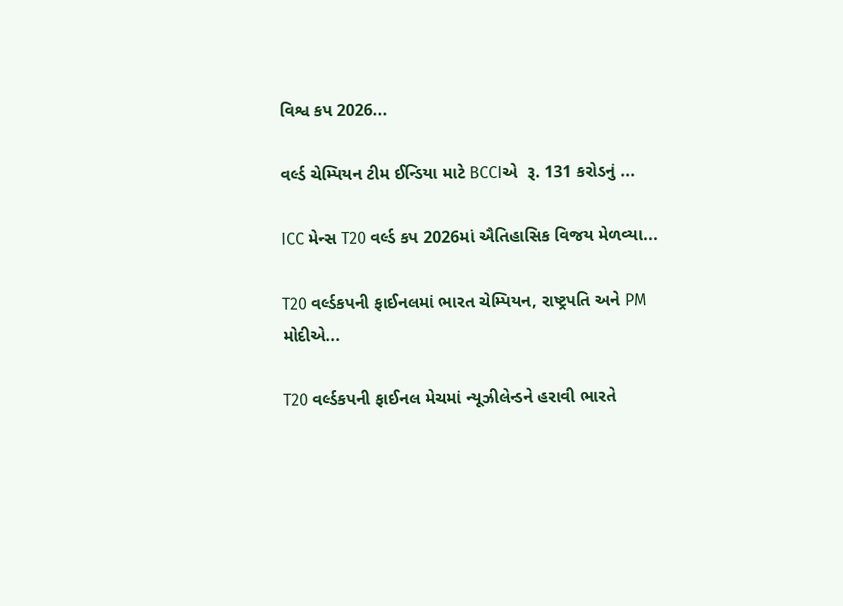વિશ્વ કપ 2026...

વર્લ્ડ ચેમ્પિયન ટીમ ઈન્ડિયા માટે BCCIએ  રૂ. 131 કરોડનું ...

ICC મેન્સ T20 વર્લ્ડ કપ 2026માં ઐતિહાસિક વિજય મેળવ્યા...

T20 વર્લ્ડકપની ફાઈનલમાં ભારત ચેમ્પિયન, રાષ્ટ્રપતિ અને PM મોદીએ...

T20 વર્લ્ડકપની ફાઈનલ મેચમાં ન્યૂઝીલેન્ડને હરાવી ભારતે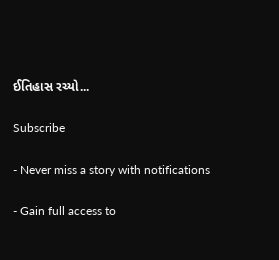ઈતિહાસ રચ્યો...

Subscribe

- Never miss a story with notifications

- Gain full access to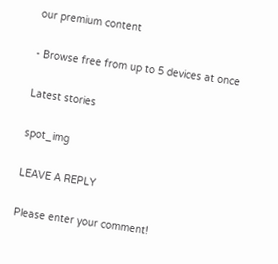our premium content

- Browse free from up to 5 devices at once

Latest stories

spot_img

LEAVE A REPLY

Please enter your comment!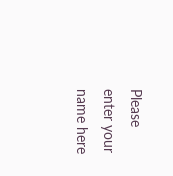Please enter your name here